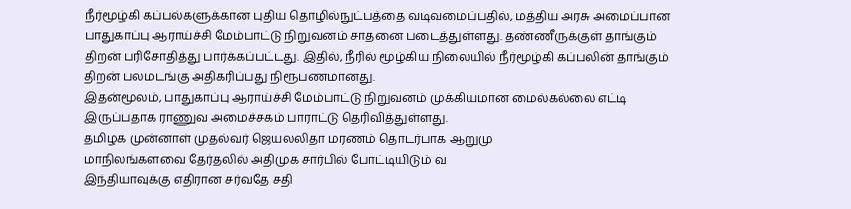நீர்மூழ்கி கப்பல்களுக்கான புதிய தொழில்நுட்பத்தை வடிவமைப்பதில், மத்திய அரசு அமைப்பான பாதுகாப்பு ஆராய்ச்சி மேம்பாட்டு நிறுவனம் சாதனை படைத்துள்ளது. தண்ணீருக்குள் தாங்கும் திறன் பரிசோதித்து பார்க்கப்பட்டது. இதில், நீரில் மூழ்கிய நிலையில் நீர்மூழ்கி கப்பலின் தாங்கும் திறன் பலமடங்கு அதிகரிப்பது நிரூபணமானது.
இதன்மூலம், பாதுகாப்பு ஆராய்ச்சி மேம்பாட்டு நிறுவனம் முக்கியமான மைல்கல்லை எட்டி இருப்பதாக ராணுவ அமைச்சகம் பாராட்டு தெரிவித்துள்ளது.
தமிழக முன்னாள் முதல்வர் ஜெயலலிதா மரணம் தொடர்பாக ஆறுமு
மாநிலங்களவை தேர்தலில் அதிமுக சார்பில் போட்டியிடும் வ
இந்தியாவுக்கு எதிரான சர்வதே சதி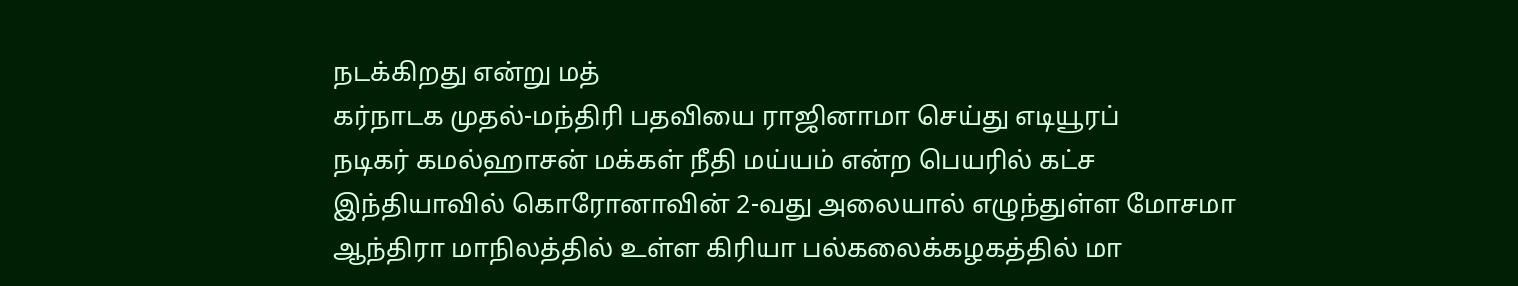நடக்கிறது என்று மத்
கர்நாடக முதல்-மந்திரி பதவியை ராஜினாமா செய்து எடியூரப்
நடிகர் கமல்ஹாசன் மக்கள் நீதி மய்யம் என்ற பெயரில் கட்ச
இந்தியாவில் கொரோனாவின் 2-வது அலையால் எழுந்துள்ள மோசமா
ஆந்திரா மாநிலத்தில் உள்ள கிரியா பல்கலைக்கழகத்தில் மா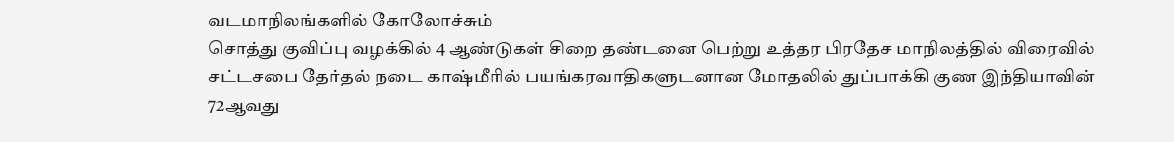வடமாநிலங்களில் கோலோச்சும்
சொத்து குவிப்பு வழக்கில் 4 ஆண்டுகள் சிறை தண்டனை பெற்று உத்தர பிரதேச மாநிலத்தில் விரைவில் சட்டசபை தேர்தல் நடை காஷ்மீரில் பயங்கரவாதிகளுடனான மோதலில் துப்பாக்கி குண இந்தியாவின் 72ஆவது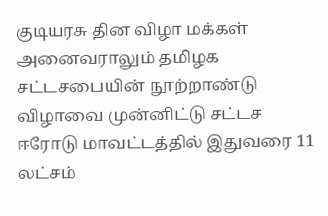குடியரசு தின விழா மக்கள் அனைவராலும் தமிழக சட்டசபையின் நூற்றாண்டு விழாவை முன்னிட்டு சட்டச ஈரோடு மாவட்டத்தில் இதுவரை 11 லட்சம்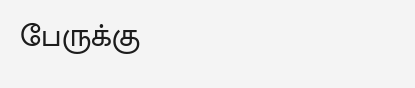பேருக்கு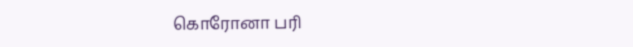கொரோனா பரி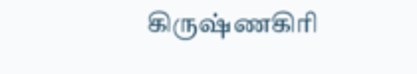கிருஷ்ணகிரி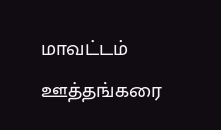மாவட்டம் ஊத்தங்கரை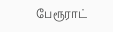பேரூராட்